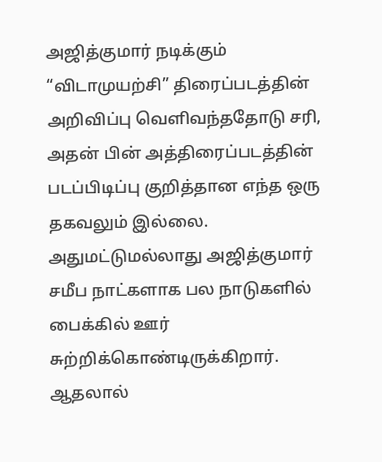அஜித்குமார் நடிக்கும் “விடாமுயற்சி” திரைப்படத்தின் அறிவிப்பு வெளிவந்ததோடு சரி, அதன் பின் அத்திரைப்படத்தின் படப்பிடிப்பு குறித்தான எந்த ஒரு தகவலும் இல்லை. அதுமட்டுமல்லாது அஜித்குமார் சமீப நாட்களாக பல நாடுகளில் பைக்கில் ஊர் சுற்றிக்கொண்டிருக்கிறார். ஆதலால்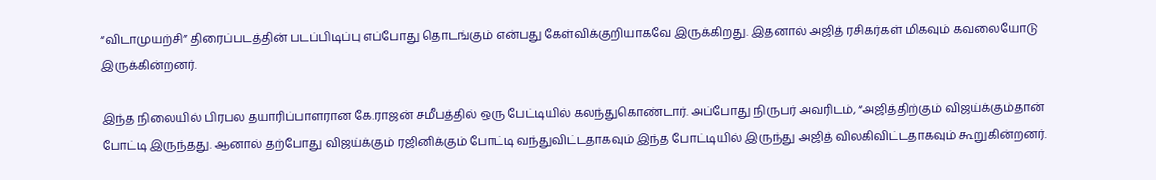“விடாமுயற்சி” திரைப்படத்தின் படப்பிடிப்பு எப்போது தொடங்கும் என்பது கேள்விக்குறியாகவே இருக்கிறது. இதனால் அஜித் ரசிகர்கள் மிகவும் கவலையோடு இருக்கின்றனர்.

இந்த நிலையில் பிரபல தயாரிப்பாளரான கே.ராஜன் சமீபத்தில் ஒரு பேட்டியில் கலந்துகொண்டார். அப்போது நிருபர் அவரிடம், “அஜித்திற்கும் விஜய்க்கும்தான் போட்டி இருந்தது. ஆனால் தற்போது விஜய்க்கும் ரஜினிக்கும் போட்டி வந்துவிட்டதாகவும் இந்த போட்டியில் இருந்து அஜித் விலகிவிட்டதாகவும் கூறுகின்றனர்.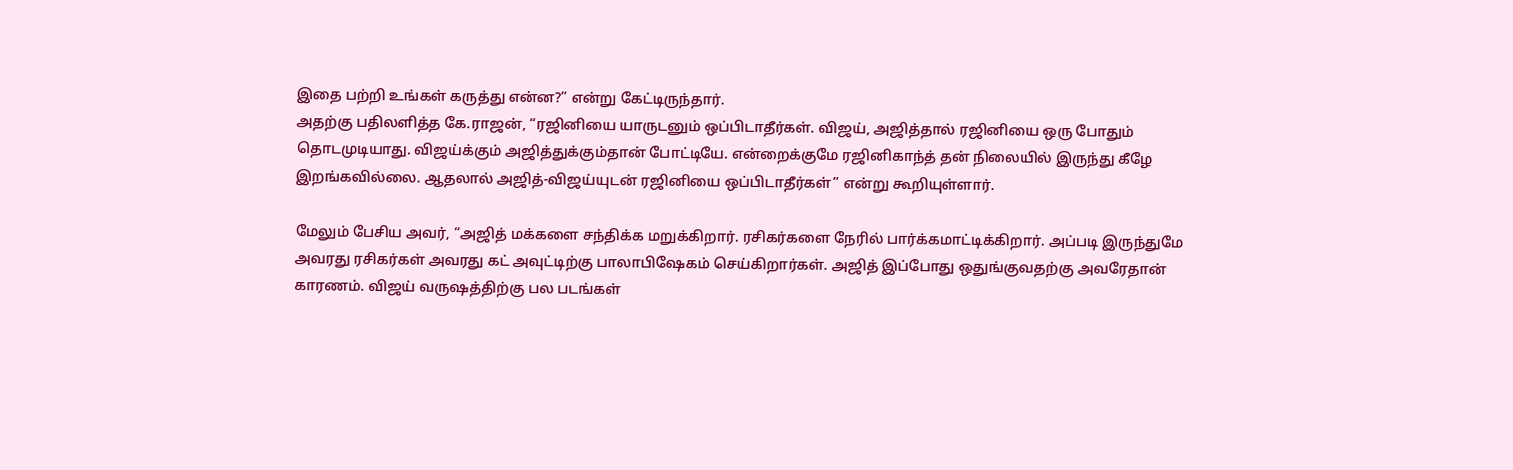இதை பற்றி உங்கள் கருத்து என்ன?” என்று கேட்டிருந்தார்.
அதற்கு பதிலளித்த கே.ராஜன், “ரஜினியை யாருடனும் ஒப்பிடாதீர்கள். விஜய், அஜித்தால் ரஜினியை ஒரு போதும் தொடமுடியாது. விஜய்க்கும் அஜித்துக்கும்தான் போட்டியே. என்றைக்குமே ரஜினிகாந்த் தன் நிலையில் இருந்து கீழே இறங்கவில்லை. ஆதலால் அஜித்-விஜய்யுடன் ரஜினியை ஒப்பிடாதீர்கள்” என்று கூறியுள்ளார்.

மேலும் பேசிய அவர், “அஜித் மக்களை சந்திக்க மறுக்கிறார். ரசிகர்களை நேரில் பார்க்கமாட்டிக்கிறார். அப்படி இருந்துமே அவரது ரசிகர்கள் அவரது கட் அவுட்டிற்கு பாலாபிஷேகம் செய்கிறார்கள். அஜித் இப்போது ஒதுங்குவதற்கு அவரேதான் காரணம். விஜய் வருஷத்திற்கு பல படங்கள்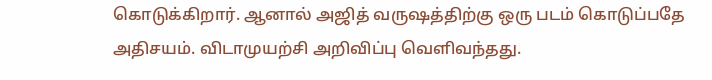கொடுக்கிறார். ஆனால் அஜித் வருஷத்திற்கு ஒரு படம் கொடுப்பதே அதிசயம். விடாமுயற்சி அறிவிப்பு வெளிவந்தது.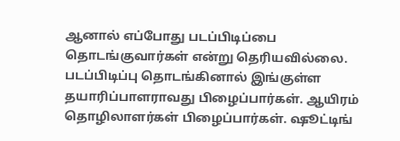ஆனால் எப்போது படப்பிடிப்பை தொடங்குவார்கள் என்று தெரியவில்லை. படப்பிடிப்பு தொடங்கினால் இங்குள்ள தயாரிப்பாளராவது பிழைப்பார்கள். ஆயிரம் தொழிலாளர்கள் பிழைப்பார்கள். ஷூட்டிங்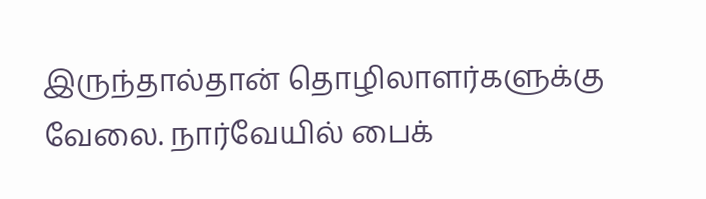இருந்தால்தான் தொழிலாளர்களுக்கு வேலை. நார்வேயில் பைக்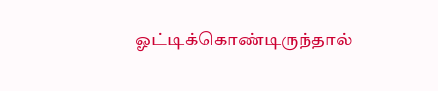ஓட்டிக்கொண்டிருந்தால்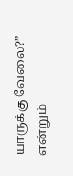யாருக்கு வேலை?” என்றும்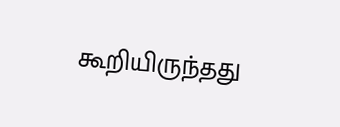கூறியிருந்தது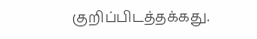குறிப்பிடத்தக்கது.